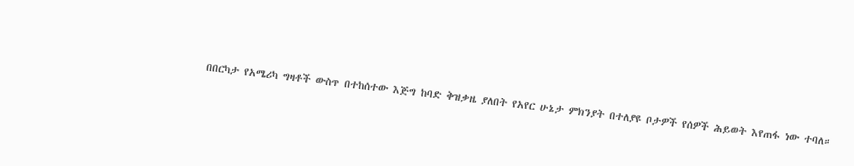በበርካታ የአሜሪካ ግዛቶች ውስጥ በተከሰተው እጅግ ከባድ ቅዝቃዜ ያለበት የአየር ሁኔታ ምክንያት በተለያዩ ቦታዎች የሰዎች ሕይወት እየጠፋ ነው ተባለ።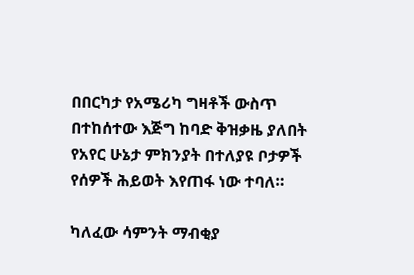በበርካታ የአሜሪካ ግዛቶች ውስጥ በተከሰተው እጅግ ከባድ ቅዝቃዜ ያለበት የአየር ሁኔታ ምክንያት በተለያዩ ቦታዎች የሰዎች ሕይወት እየጠፋ ነው ተባለ።

ካለፈው ሳምንት ማብቂያ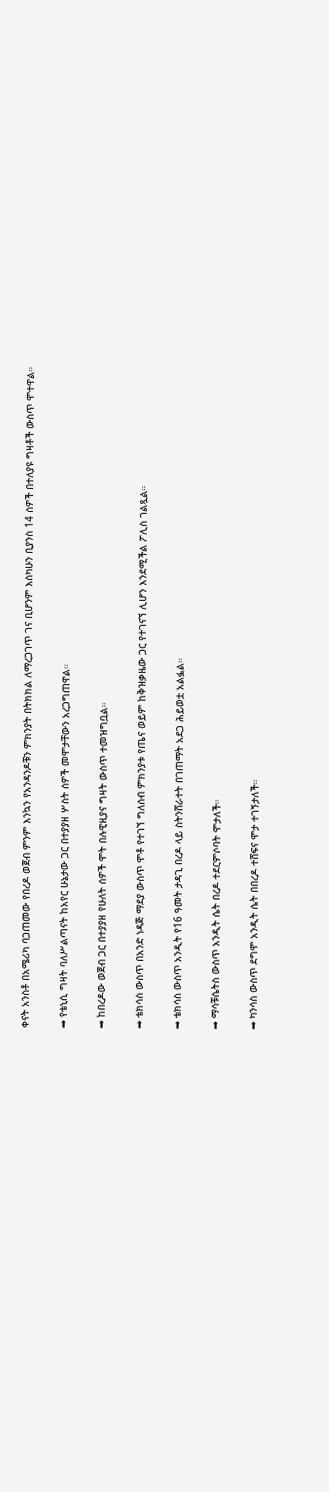ቀናት አንስቶ በአሜሪካ ባጋጠመው የበረዶ ወጀብ ምንም እንኳን የአንዳንዶቹን ምክንያት በትክክል ለማረጋገጥ ገና ቢሆንም እስካሁን ቢያንስ 14 ሰዎች በተለያዩ ግዛቶች ውስጥ ሞተዋል።

➡ የቴኒሲ ግዛት ባለሥልጣናት ከአየር ሁኔታው ጋር በተያያዘ ሦስት ሰዎች መሞታቸውን አረጋግጠዋል።

➡ ከበረዶው ወጀብ ጋር በተያያዘ የሁለት ሰዎች ሞት በሉዊዚያና ግዛት ውስጥ ተመዝግቧል።

➡ ቴክሳስ ውስጥ በአንድ ነዳጅ ማደያ ውስጥ ሞቶ የተገኘ ግለሰብ ምክንያቱ የጤና ወይም ከቅዝቃዜው ጋር የተገናኘ ሊሆን እንደሚችል ፖሊስ ገልጿል።

➡ ቴክሳስ ውስጥ አንዲት የ16 ዓመት ታዳጊ በረዶ ላይ ስትንሸራተት በገጠማት አደጋ ሕይወቷ አልፏል።

➡ ማሳቹሴትስ ውስጥ አንዲት ሴት በረዶ ተደርምሶባት ሞታለች።

➡ ካንሳስ ውስጥ ደግሞ አንዲት ሴት በበረዶ ተሸፍና ሞታ ተገኝታለች።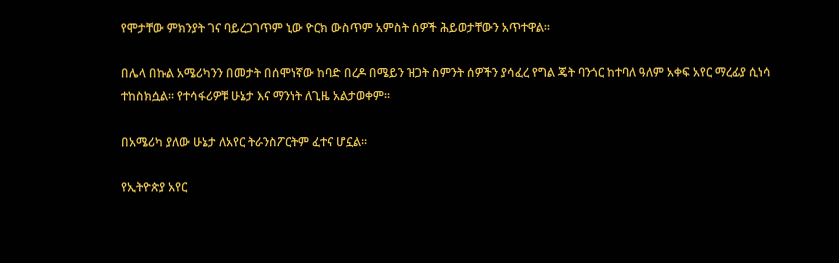የሞታቸው ምክንያት ገና ባይረጋገጥም ኒው ዮርክ ውስጥም አምስት ሰዎች ሕይወታቸውን አጥተዋል።

በሌላ በኩል አሜሪካንን በመታት በሰሞነኛው ከባድ በረዶ በሜይን ዝጋት ስምንት ሰዎችን ያሳፈረ የግል ጄት ባንጎር ከተባለ ዓለም አቀፍ አየር ማረፊያ ሲነሳ ተከስክሷል። የተሳፋሪዎቹ ሁኔታ እና ማንነት ለጊዜ አልታወቀም።

በአሜሪካ ያለው ሁኔታ ለአየር ትራንስፖርትም ፈተና ሆኗል።

የኢትዮጵያ አየር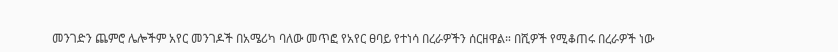መንገድን ጨምሮ ሌሎችም አየር መንገዶች በአሜሪካ ባለው መጥፎ የአየር ፀባይ የተነሳ በረራዎችን ሰርዘዋል። በሺዎች የሚቆጠሩ በረራዎች ነው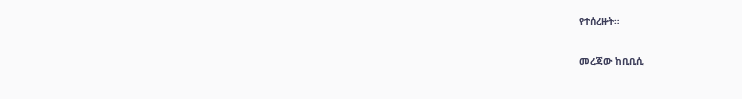የተሰረዙት።

መረጃው ከቢቢሲ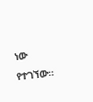ነው የተገኘው።